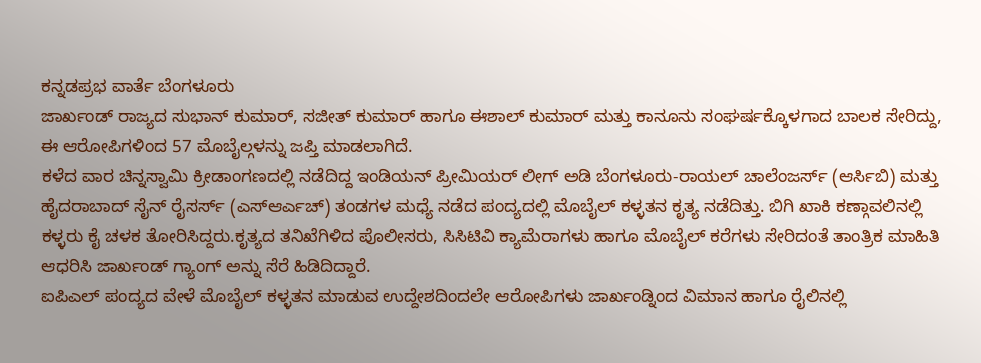ಕನ್ನಡಪ್ರಭ ವಾರ್ತೆ ಬೆಂಗಳೂರು
ಜಾರ್ಖಂಡ್ ರಾಜ್ಯದ ಸುಭಾನ್ ಕುಮಾರ್, ಸಜೀತ್ ಕುಮಾರ್ ಹಾಗೂ ಈಶಾಲ್ ಕುಮಾರ್ ಮತ್ತು ಕಾನೂನು ಸಂಘರ್ಷಕ್ಕೊಳಗಾದ ಬಾಲಕ ಸೇರಿದ್ದು, ಈ ಆರೋಪಿಗಳಿಂದ 57 ಮೊಬೈಲ್ಗಳನ್ನು ಜಪ್ತಿ ಮಾಡಲಾಗಿದೆ.
ಕಳೆದ ವಾರ ಚಿನ್ನಸ್ವಾಮಿ ಕ್ರೀಡಾಂಗಣದಲ್ಲಿ ನಡೆದಿದ್ದ ಇಂಡಿಯನ್ ಪ್ರೀಮಿಯರ್ ಲೀಗ್ ಅಡಿ ಬೆಂಗಳೂರು-ರಾಯಲ್ ಚಾಲೆಂಜರ್ಸ್ (ಆರ್ಸಿಬಿ) ಮತ್ತು ಹೈದರಾಬಾದ್ ಸೈನ್ ರೈಸರ್ಸ್ (ಎಸ್ಆರ್ಎಚ್) ತಂಡಗಳ ಮಧ್ಯೆ ನಡೆದ ಪಂದ್ಯದಲ್ಲಿ ಮೊಬೈಲ್ ಕಳ್ಳತನ ಕೃತ್ಯ ನಡೆದಿತ್ತು. ಬಿಗಿ ಖಾಕಿ ಕಣ್ಗಾವಲಿನಲ್ಲಿ ಕಳ್ಳರು ಕೈ ಚಳಕ ತೋರಿಸಿದ್ದರು.ಕೃತ್ಯದ ತನಿಖೆಗಿಳಿದ ಪೊಲೀಸರು, ಸಿಸಿಟಿವಿ ಕ್ಯಾಮೆರಾಗಳು ಹಾಗೂ ಮೊಬೈಲ್ ಕರೆಗಳು ಸೇರಿದಂತೆ ತಾಂತ್ರಿಕ ಮಾಹಿತಿ ಆಧರಿಸಿ ಜಾರ್ಖಂಡ್ ಗ್ಯಾಂಗ್ ಅನ್ನು ಸೆರೆ ಹಿಡಿದಿದ್ದಾರೆ.
ಐಪಿಎಲ್ ಪಂದ್ಯದ ವೇಳೆ ಮೊಬೈಲ್ ಕಳ್ಳತನ ಮಾಡುವ ಉದ್ದೇಶದಿಂದಲೇ ಆರೋಪಿಗಳು ಜಾರ್ಖಂಡ್ನಿಂದ ವಿಮಾನ ಹಾಗೂ ರೈಲಿನಲ್ಲಿ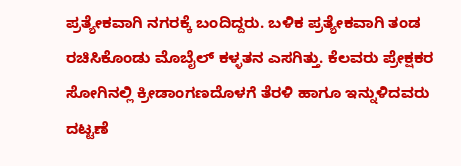ಪ್ರತ್ಯೇಕವಾಗಿ ನಗರಕ್ಕೆ ಬಂದಿದ್ದರು. ಬಳಿಕ ಪ್ರತ್ಯೇಕವಾಗಿ ತಂಡ ರಚಿಸಿಕೊಂಡು ಮೊಬೈಲ್ ಕಳ್ಳತನ ಎಸಗಿತ್ತು. ಕೆಲವರು ಪ್ರೇಕ್ಷಕರ ಸೋಗಿನಲ್ಲಿ ಕ್ರೀಡಾಂಗಣದೊಳಗೆ ತೆರಳಿ ಹಾಗೂ ಇನ್ನುಳಿದವರು ದಟ್ಟಣೆ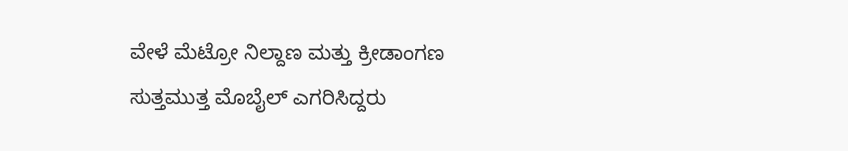ವೇಳೆ ಮೆಟ್ರೋ ನಿಲ್ದಾಣ ಮತ್ತು ಕ್ರೀಡಾಂಗಣ ಸುತ್ತಮುತ್ತ ಮೊಬೈಲ್ ಎಗರಿಸಿದ್ದರು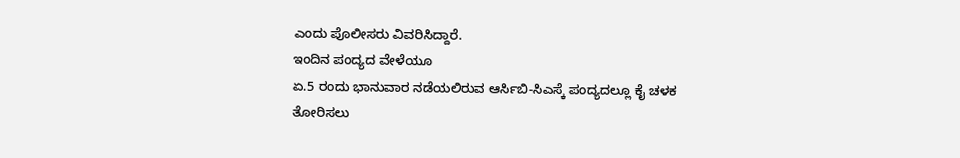ಎಂದು ಪೊಲೀಸರು ವಿವರಿಸಿದ್ದಾರೆ.
ಇಂದಿನ ಪಂದ್ಯದ ವೇಳೆಯೂ
ಏ.5 ರಂದು ಭಾನುವಾರ ನಡೆಯಲಿರುವ ಆರ್ಸಿಬಿ-ಸಿಎಸ್ಕೆ ಪಂದ್ಯದಲ್ಲೂ ಕೈ ಚಳಕ ತೋರಿಸಲು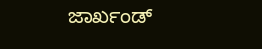ಜಾರ್ಖಂಡ್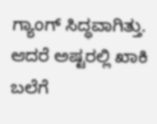ಗ್ಯಾಂಗ್ ಸಿದ್ಧವಾಗಿತ್ತು. ಆದರೆ ಅಷ್ಟರಲ್ಲಿ ಖಾಕಿ ಬಲೆಗೆ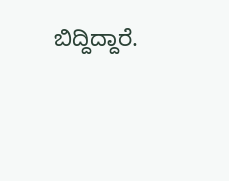ಬಿದ್ದಿದ್ದಾರೆ.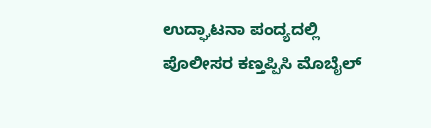ಉದ್ಘಾಟನಾ ಪಂದ್ಯದಲ್ಲಿ ಪೊಲೀಸರ ಕಣ್ತಪ್ಪಿಸಿ ಮೊಬೈಲ್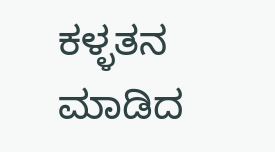ಕಳ್ಳತನ ಮಾಡಿದ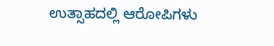ಉತ್ಸಾಹದಲ್ಲಿ ಆರೋಪಿಗಳು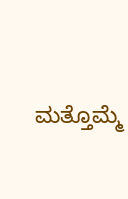ಮತ್ತೊಮ್ಮೆ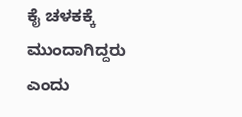ಕೈ ಚಳಕಕ್ಕೆ ಮುಂದಾಗಿದ್ದರು ಎಂದು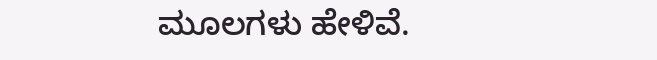ಮೂಲಗಳು ಹೇಳಿವೆ.